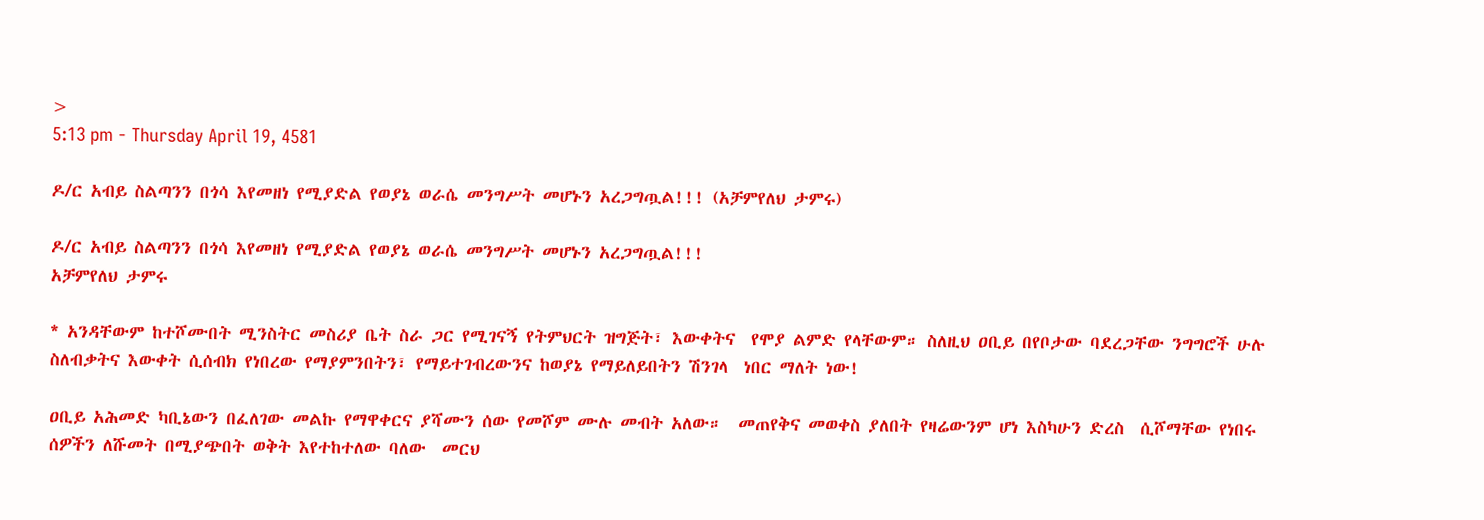>
5:13 pm - Thursday April 19, 4581

ዶ/ር አብይ ስልጣንን በጎሳ እየመዘነ የሚያድል የወያኔ ወራሴ መንግሥት መሆኑን አረጋግጧል!!! (አቻምየለህ ታምሩ)

ዶ/ር አብይ ስልጣንን በጎሳ እየመዘነ የሚያድል የወያኔ ወራሴ መንግሥት መሆኑን አረጋግጧል!!!
አቻምየለህ ታምሩ

* አንዳቸውም ከተሾሙበት ሚንስትር መስሪያ ቤት ስራ ጋር የሚገናኝ የትምህርት ዝግጅት፣ እውቀትና  የሞያ ልምድ የላቸውም። ስለዚህ ዐቢይ በየቦታው ባደረጋቸው ንግግሮች ሁሉ  ስለብቃትና እውቀት ሲሰብክ የነበረው የማያምንበትን፣ የማይተገብረውንና ከወያኔ የማይለይበትን ሽንገላ  ነበር ማለት ነው!

ዐቢይ አሕመድ ካቢኔውን በፈለገው መልኩ የማዋቀርና ያሻሙን ሰው የመሾም ሙሉ መብት አለው።  መጠየቅና መወቀስ ያለበት የዛሬውንም ሆነ እስካሁን ድረስ  ሲሾማቸው የነበሩ ሰዎችን ለሹመት በሚያጭበት ወቅት እየተከተለው ባለው  መርህ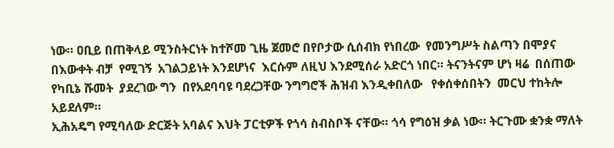ነው። ዐቢይ በጠቅላይ ሚንስትርነት ከተሾመ ጊዜ ጀመሮ በየቦታው ሲሰብክ የነበረው  የመንግሥት ስልጣን በሞያና በእውቀት ብቻ  የሚገኝ  አገልጋይነት እንደሆነና  እርሱም ለዚህ እንደሚሰራ አድርጎ ነበር። ትናንትናም ሆነ ዛሬ  በሰጠው  የካቢኔ ሹመት  ያደረገው ግን  በየአደባባዩ ባደረጋቸው ንግግሮች ሕዝብ እንዲቀበለው   የቀሰቀሰበትን  መርህ ተከትሎ  አይደለም።
ኢሕአዴግ የሚባለው ድርጅት አባልና እህት ፓርቲዎች የጎሳ ስብስቦች ናቸው። ጎሳ የግዕዝ ቃል ነው። ትርጉሙ ቋንቋ ማለት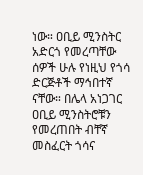ነው። ዐቢይ ሚንስትር አድርጎ የመረጣቸው ሰዎች ሁሉ የነዚህ የጎሳ ድርጅቶች ማኅበተኛ  ናቸው። በሌላ አነጋገር ዐቢይ ሚንስትሮቹን  የመረጠበት ብቸኛ መስፈርት ጎሳና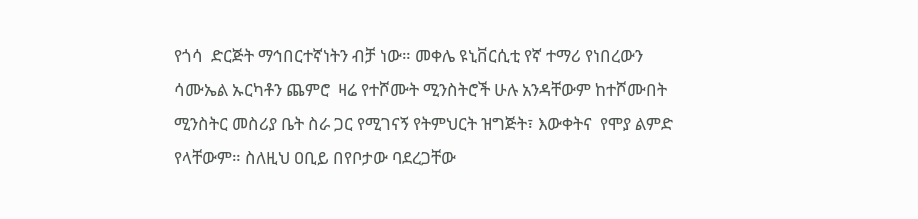የጎሳ  ድርጅት ማኅበርተኛነትን ብቻ ነው። መቀሌ ዩኒቨርሲቲ የኛ ተማሪ የነበረውን  ሳሙኤል ኡርካቶን ጨምሮ  ዛሬ የተሾሙት ሚንስትሮች ሁሉ አንዳቸውም ከተሾሙበት ሚንስትር መስሪያ ቤት ስራ ጋር የሚገናኝ የትምህርት ዝግጅት፣ እውቀትና  የሞያ ልምድ የላቸውም። ስለዚህ ዐቢይ በየቦታው ባደረጋቸው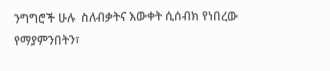ንግግሮች ሁሉ  ስለብቃትና እውቀት ሲሰብክ የነበረው የማያምንበትን፣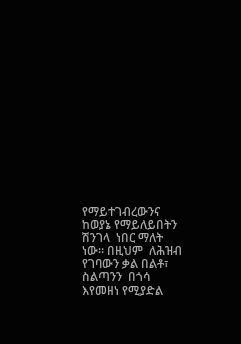የማይተገብረውንና ከወያኔ የማይለይበትን ሽንገላ  ነበር ማለት ነው። በዚህም  ለሕዝብ የገባውን ቃል በልቶ፣ ስልጣንን  በጎሳ እየመዘነ የሚያድል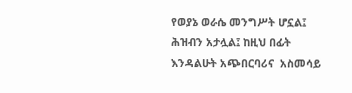የወያኔ ወራሴ መንግሥት ሆኗል፤ ሕዝብን አታሏል፤ ከዚህ በፊት እንዳልሁት አጭበርባሪና  አስመሳይ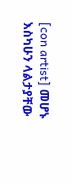[con artist] መሆኑ እስካሁን ላልታያቸው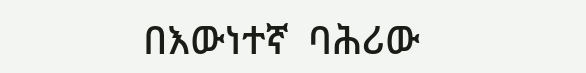በእውነተኛ  ባሕሪው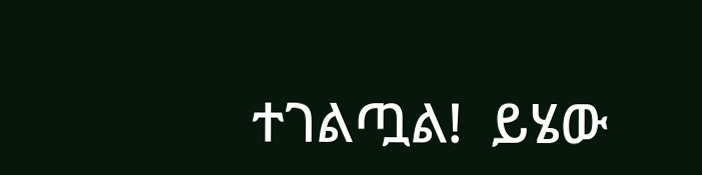ተገልጧል!  ይሄው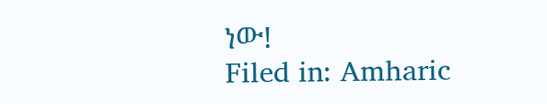ነው!
Filed in: Amharic